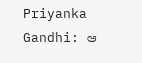Priyanka Gandhi: ఆ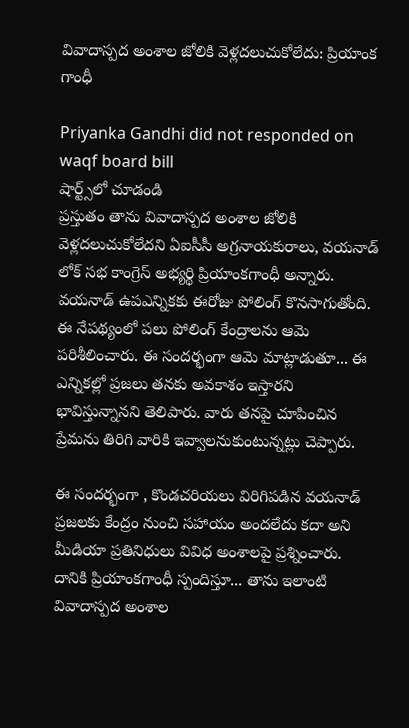వివాదాస్పద అంశాల జోలికి వెళ్లదలుచుకోలేదు: ప్రియాంక గాంధీ

Priyanka Gandhi did not responded on waqf board bill
షార్ట్స్‌లో చూడండి
ప్రస్తుతం తాను వివాదాస్పద అంశాల జోలికి వెళ్లదలుచుకోలేదని ఏఐసీసీ అగ్రనాయకురాలు, వయనాడ్ లోక్ సభ కాంగ్రెస్ అభ్యర్థి ప్రియాంకగాంధీ అన్నారు. వయనాడ్ ఉపఎన్నికకు ఈరోజు పోలింగ్ కొనసాగుతోంది. ఈ నేపథ్యంలో పలు పోలింగ్ కేంద్రాలను ఆమె పరిశీలించారు. ఈ సందర్భంగా ఆమె మాట్లాడుతూ... ఈ ఎన్నికల్లో ప్రజలు తనకు అవకాశం ఇస్తారని భావిస్తున్నానని తెలిపారు. వారు తనపై చూపించిన ప్రేమను తిరిగి వారికి ఇవ్వాలనుకుంటున్నట్లు చెప్పారు.

ఈ సందర్భంగా , కొండచరియలు విరిగిపడిన వయనాడ్ ప్రజలకు కేంద్రం నుంచి సహాయం అందలేదు కదా అని మీడియా ప్రతినిధులు వివిధ అంశాలపై ప్రశ్నించారు. దానికి ప్రియాంకగాంధీ స్పందిస్తూ... తాను ఇలాంటి వివాదాస్పద అంశాల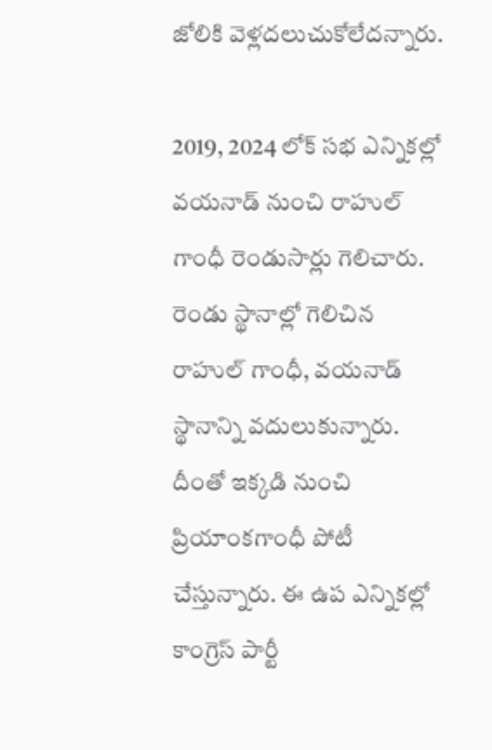జోలికి వెళ్లదలుచుకోలేదన్నారు.

2019, 2024 లోక్ సభ ఎన్నికల్లో వయనాడ్ నుంచి రాహుల్ గాంధీ రెండుసార్లు గెలిచారు. రెండు స్థానాల్లో గెలిచిన రాహుల్ గాంధీ, వయనాడ్ స్థానాన్ని వదులుకున్నారు. దీంతో ఇక్కడి నుంచి ప్రియాంకగాంధీ పోటీ చేస్తున్నారు. ఈ ఉప ఎన్నికల్లో కాంగ్రెస్ పార్టీ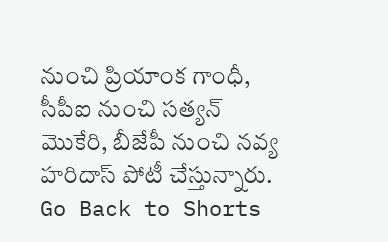నుంచి ప్రియాంక గాంధీ, సీపీఐ నుంచి సత్యన్ మొకేరి, బీజేపీ నుంచి నవ్య హరిదాస్ పోటీ చేస్తున్నారు.
Go Back to Shorts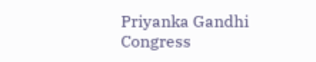Priyanka Gandhi
Congress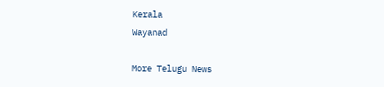Kerala
Wayanad

More Telugu News